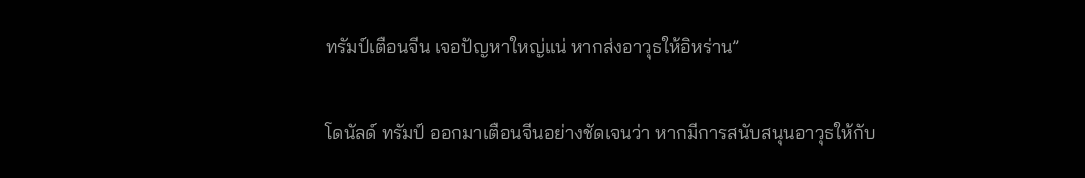ทรัมป์เตือนจีน เจอปัญหาใหญ่แน่ หากส่งอาวุธให้อิหร่าน”

โดนัลด์ ทรัมป์ ออกมาเตือนจีนอย่างชัดเจนว่า หากมีการสนับสนุนอาวุธให้กับ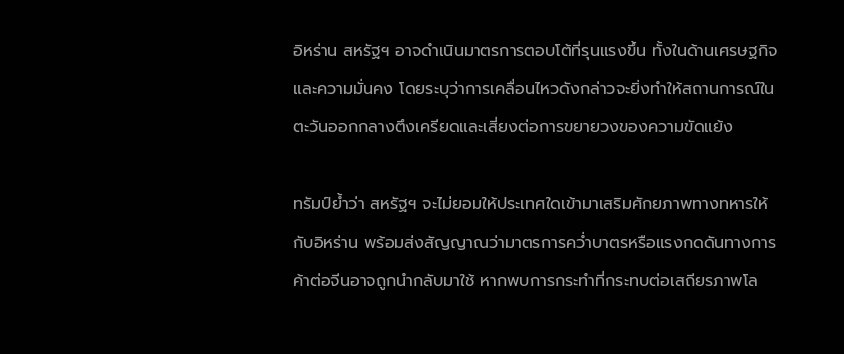อิหร่าน สหรัฐฯ อาจดำเนินมาตรการตอบโต้ที่รุนแรงขึ้น ทั้งในด้านเศรษฐกิจและความมั่นคง โดยระบุว่าการเคลื่อนไหวดังกล่าวจะยิ่งทำให้สถานการณ์ในตะวันออกกลางตึงเครียดและเสี่ยงต่อการขยายวงของความขัดแย้ง

ทรัมป์ย้ำว่า สหรัฐฯ จะไม่ยอมให้ประเทศใดเข้ามาเสริมศักยภาพทางทหารให้กับอิหร่าน พร้อมส่งสัญญาณว่ามาตรการคว่ำบาตรหรือแรงกดดันทางการค้าต่อจีนอาจถูกนำกลับมาใช้ หากพบการกระทำที่กระทบต่อเสถียรภาพโล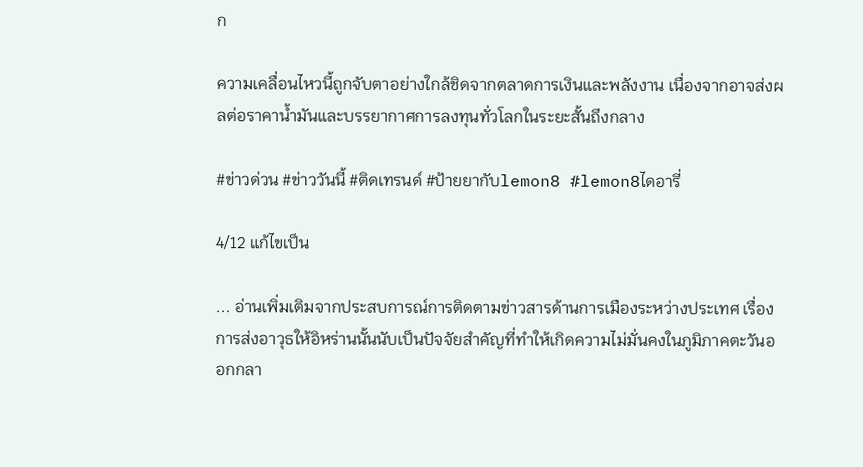ก

ความเคลื่อนไหวนี้ถูกจับตาอย่างใกล้ชิดจากตลาดการเงินและพลังงาน เนื่องจากอาจส่งผลต่อราคาน้ำมันและบรรยากาศการลงทุนทั่วโลกในระยะสั้นถึงกลาง

#ข่าวด่วน #ข่าววันนี้ #ติดเทรนด์ #ป้ายยากับlemon8 #lemon8ไดอารี่

4/12 แก้ไขเป็น

... อ่านเพิ่มเติมจากประสบการณ์การติดตามข่าวสารด้านการเมืองระหว่างประเทศ เรื่องการส่งอาวุธให้อิหร่านนั้นนับเป็นปัจจัยสำคัญที่ทำให้เกิดความไม่มั่นคงในภูมิภาคตะวันออกกลา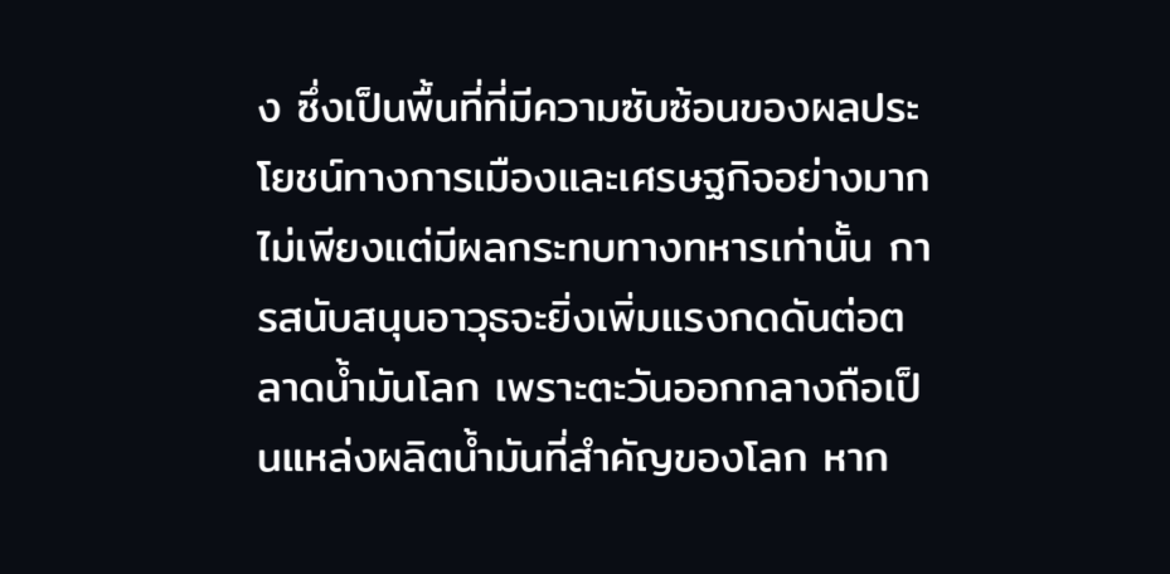ง ซึ่งเป็นพื้นที่ที่มีความซับซ้อนของผลประโยชน์ทางการเมืองและเศรษฐกิจอย่างมาก ไม่เพียงแต่มีผลกระทบทางทหารเท่านั้น การสนับสนุนอาวุธจะยิ่งเพิ่มแรงกดดันต่อตลาดน้ำมันโลก เพราะตะวันออกกลางถือเป็นแหล่งผลิตน้ำมันที่สำคัญของโลก หาก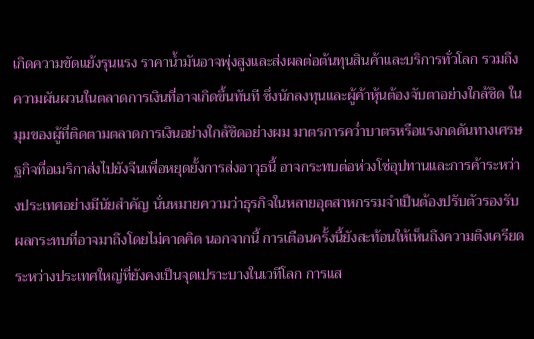เกิดความขัดแย้งรุนแรง ราคาน้ำมันอาจพุ่งสูงและส่งผลต่อต้นทุนสินค้าและบริการทั่วโลก รวมถึงความผันผวนในตลาดการเงินที่อาจเกิดขึ้นทันที ซึ่งนักลงทุนและผู้ค้าหุ้นต้องจับตาอย่างใกล้ชิด ในมุมของผู้ที่ติดตามตลาดการเงินอย่างใกล้ชิดอย่างผม มาตรการคว่ำบาตรหรือแรงกดดันทางเศรษฐกิจที่อเมริกาส่งไปยังจีนเพื่อหยุดยั้งการส่งอาวุธนี้ อาจกระทบต่อห่วงโซ่อุปทานและการค้าระหว่างประเทศอย่างมีนัยสำคัญ นั่นหมายความว่าธุรกิจในหลายอุตสาหกรรมจำเป็นต้องปรับตัวรองรับผลกระทบที่อาจมาถึงโดยไม่คาดคิด นอกจากนี้ การเตือนครั้งนี้ยังสะท้อนให้เห็นถึงความตึงเครียดระหว่างประเทศใหญ่ที่ยังคงเป็นจุดเปราะบางในเวทีโลก การแส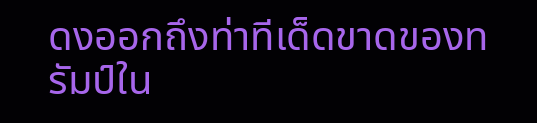ดงออกถึงท่าทีเด็ดขาดของทรัมป์ใน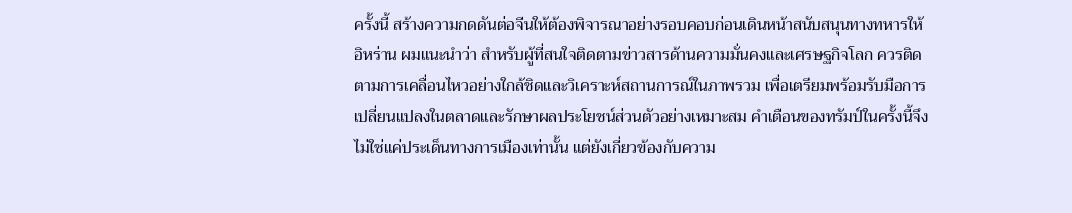ครั้งนี้ สร้างความกดดันต่อจีนให้ต้องพิจารณาอย่างรอบคอบก่อนเดินหน้าสนับสนุนทางทหารให้อิหร่าน ผมแนะนำว่า สำหรับผู้ที่สนใจติดตามข่าวสารด้านความมั่นคงและเศรษฐกิจโลก ควรติดตามการเคลื่อนไหวอย่างใกล้ชิดและวิเคราะห์สถานการณ์ในภาพรวม เพื่อเตรียมพร้อมรับมือการเปลี่ยนแปลงในตลาดและรักษาผลประโยชน์ส่วนตัวอย่างเหมาะสม คำเตือนของทรัมป์ในครั้งนี้จึงไม่ใช่แค่ประเด็นทางการเมืองเท่านั้น แต่ยังเกี่ยวข้องกับความ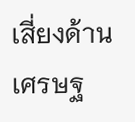เสี่ยงด้านเศรษฐ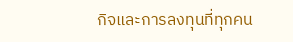กิจและการลงทุนที่ทุกคน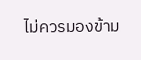ไม่ควรมองข้าม